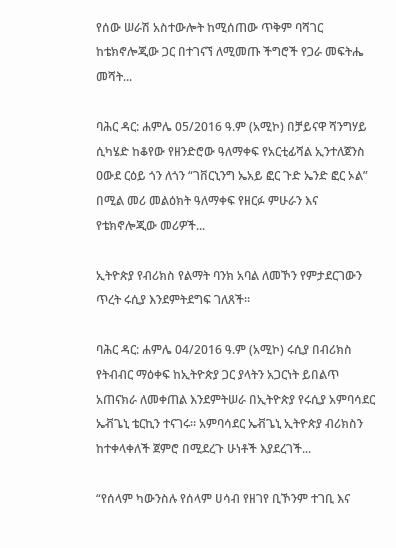የሰው ሠራሽ አስተውሎት ከሚሰጠው ጥቅም ባሻገር ከቴክኖሎጂው ጋር በተገናኘ ለሚመጡ ችግሮች የጋራ መፍትሔ መሻት...

ባሕር ዳር: ሐምሌ 05/2016 ዓ.ም (አሚኮ) በቻይናዋ ሻንግሃይ ሲካሄድ ከቆየው የዘንድሮው ዓለማቀፍ የአርቲፊሻል ኢንተለጀንስ ዐውደ ርዕይ ጎን ለጎን “ገቨርኒንግ ኤአይ ፎር ጉድ ኤንድ ፎር ኦል” በሚል መሪ መልዕክት ዓለማቀፍ የዘርፉ ምሁራን እና የቴክኖሎጂው መሪዎች...

ኢትዮጵያ የብሪክስ የልማት ባንክ አባል ለመኾን የምታደርገውን ጥረት ሩሲያ እንደምትደግፍ ገለጸች።

ባሕር ዳር: ሐምሌ 04/2016 ዓ.ም (አሚኮ) ሩሲያ በብሪክስ የትብብር ማዕቀፍ ከኢትዮጵያ ጋር ያላትን አጋርነት ይበልጥ አጠናክራ ለመቀጠል እንደምትሠራ በኢትዮጵያ የሩሲያ አምባሳደር ኤቭጌኒ ቴርኪን ተናገሩ። አምባሳደር ኤቭጌኒ ኢትዮጵያ ብሪክስን ከተቀላቀለች ጀምሮ በሚደረጉ ሁነቶች እያደረገች...

“የሰላም ካውንስሉ የሰላም ሀሳብ የዘገየ ቢኾንም ተገቢ እና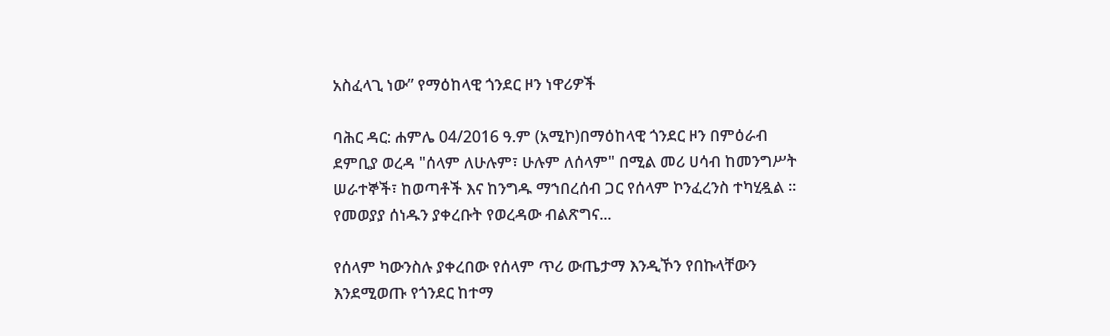አስፈላጊ ነው” የማዕከላዊ ጎንደር ዞን ነዋሪዎች

ባሕር ዳር: ሐምሌ 04/2016 ዓ.ም (አሚኮ)በማዕከላዊ ጎንደር ዞን በምዕራብ ደምቢያ ወረዳ "ሰላም ለሁሉም፣ ሁሉም ለሰላም" በሚል መሪ ሀሳብ ከመንግሥት ሠራተኞች፣ ከወጣቶች እና ከንግዱ ማኀበረሰብ ጋር የሰላም ኮንፈረንስ ተካሂዷል ፡፡ የመወያያ ሰነዱን ያቀረቡት የወረዳው ብልጽግና...

የሰላም ካውንስሉ ያቀረበው የሰላም ጥሪ ውጤታማ እንዲኾን የበኩላቸውን እንደሚወጡ የጎንደር ከተማ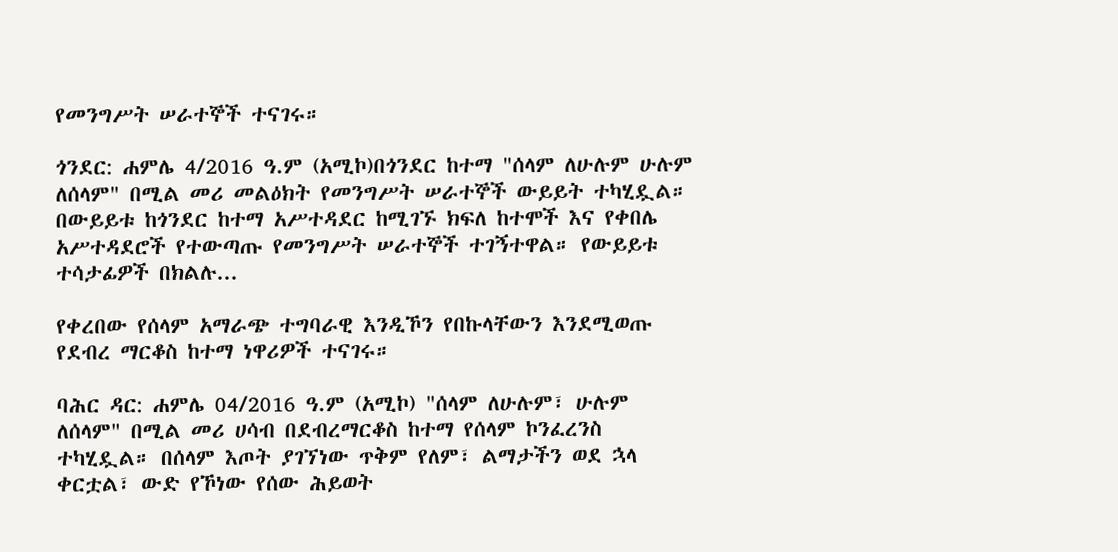የመንግሥት ሠራተኞች ተናገሩ።

ጎንደር: ሐምሌ 4/2016 ዓ.ም (አሚኮ)በጎንደር ከተማ "ሰላም ለሁሉም ሁሉም ለሰላም" በሚል መሪ መልዕክት የመንግሥት ሠራተኞች ውይይት ተካሂዷል። በውይይቱ ከጎንደር ከተማ አሥተዳደር ከሚገኙ ክፍለ ከተሞች እና የቀበሌ አሥተዳደሮች የተውጣጡ የመንግሥት ሠራተኞች ተገኝተዋል። የውይይቱ ተሳታፊዎች በክልሉ...

የቀረበው የሰላም አማራጭ ተግባራዊ እንዲኾን የበኩላቸውን እንደሚወጡ የደብረ ማርቆስ ከተማ ነዋሪዎች ተናገሩ።

ባሕር ዳር: ሐምሌ 04/2016 ዓ.ም (አሚኮ) "ሰላም ለሁሉም፣ ሁሉም ለሰላም" በሚል መሪ ሀሳብ በደብረማርቆስ ከተማ የሰላም ኮንፈረንስ ተካሂዷል። በሰላም እጦት ያገኘነው ጥቅም የለም፣ ልማታችን ወደ ኋላ ቀርቷል፣ ውድ የኾነው የሰው ሕይወት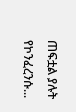ጠፍቷል ያሉት የኮንፈረንሱ...